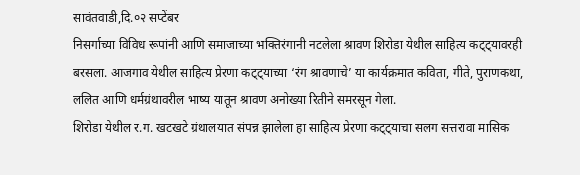सावंतवाडी,दि.०२ सप्टेंबर
निसर्गाच्या विविध रूपांनी आणि समाजाच्या भक्तिरंगानी नटलेला श्रावण शिरोडा येथील साहित्य कट्ट्यावरही बरसला. आजगाव येथील साहित्य प्रेरणा कट्ट्याच्या ‘रंग श्रावणाचे’ या कार्यक्रमात कविता, गीते, पुराणकथा, ललित आणि धर्मग्रंथावरील भाष्य यातून श्रावण अनोख्या रितीने समरसून गेला.
शिरोडा येथील र.ग. खटखटे ग्रंथालयात संपन्न झालेला हा साहित्य प्रेरणा कट्ट्याचा सलग सत्तरावा मासिक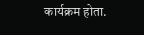कार्यक्रम होता.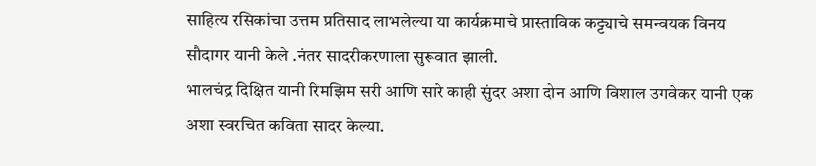साहित्य रसिकांचा उत्तम प्रतिसाद लाभलेल्या या कार्यक्रमाचे प्रास्ताविक कट्ट्याचे समन्वयक विनय सौदागर यानी केले .नंतर सादरीकरणाला सुरूवात झाली.
भालचंद्र दिक्षित यानी रिमझिम सरी आणि सारे काही सुंदर अशा दोन आणि विशाल उगवेकर यानी एक अशा स्वरचित कविता सादर केल्या.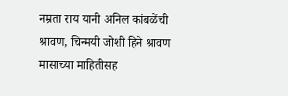नम्रता राय यानी अनिल कांबळेंची श्रावण, चिन्मयी जोशी हिने श्रावण मासाच्या माहितीसह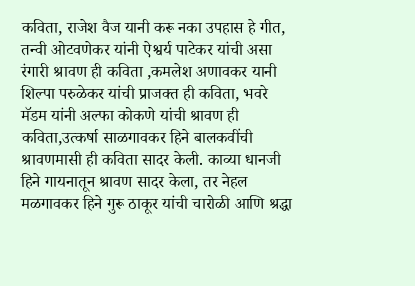कविता, राजेश वैज यानी करू नका उपहास हे गीत, तन्वी ओटवणेकर यांनी ऐश्वर्य पाटेकर यांची असा रंगारी श्रावण ही कविता ,कमलेश अणावकर यानी शिल्पा परुळेकर यांची प्राजक्त ही कविता, भवरे मॅडम यांनी अल्फा कोकणे यांची श्रावण ही कविता,उत्कर्षा साळगावकर हिने बालकवींची श्रावणमासी ही कविता सादर केली. काव्या धानजी हिने गायनातून श्रावण सादर केला, तर नेहल मळगावकर हिने गुरू ठाकूर यांची चारोळी आणि श्रद्धा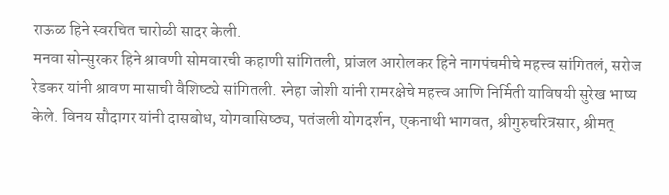राऊळ हिने स्वरचित चारोळी सादर केली.
मनवा सोन्सुरकर हिने श्रावणी सोमवारची कहाणी सांगितली, प्रांजल आरोलकर हिने नागपंचमीचे महत्त्व सांगितलं, सरोज रेडकर यांनी श्रावण मासाची वैशिष्ट्ये सांगितली. स्नेहा जोशी यांनी रामरक्षेचे महत्त्व आणि निर्मिती याविषयी सुरेख भाष्य केले. विनय सौदागर यांनी दासबोध, योगवासिष्ठ्य, पतंजली योगदर्शन, एकनाथी भागवत, श्रीगुरुचरित्रसार, श्रीमत्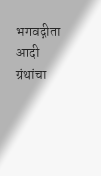भगवद्गीता आदी ग्रंथांचा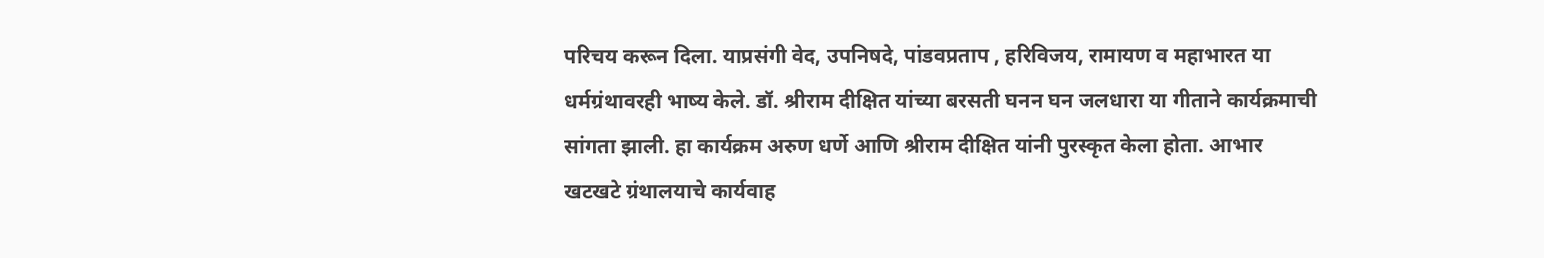परिचय करून दिला. याप्रसंगी वेद, उपनिषदे, पांडवप्रताप , हरिविजय, रामायण व महाभारत या धर्मग्रंथावरही भाष्य केले. डॉ. श्रीराम दीक्षित यांच्या बरसती घनन घन जलधारा या गीताने कार्यक्रमाची सांगता झाली. हा कार्यक्रम अरुण धर्णे आणि श्रीराम दीक्षित यांनी पुरस्कृत केला होता. आभार खटखटे ग्रंथालयाचे कार्यवाह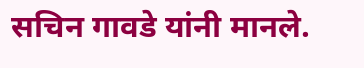सचिन गावडे यांनी मानले.